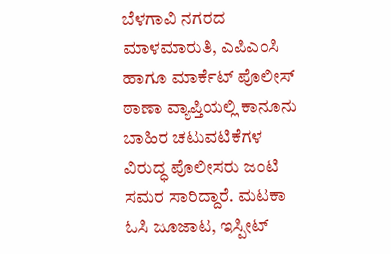ಬೆಳಗಾವಿ ನಗರದ ಮಾಳಮಾರುತಿ, ಎಪಿಎಂಸಿ ಹಾಗೂ ಮಾರ್ಕೆಟ್ ಪೊಲೀಸ್ ಠಾಣಾ ವ್ಯಾಪ್ತಿಯಲ್ಲಿ ಕಾನೂನು ಬಾಹಿರ ಚಟುವಟಿಕೆಗಳ ವಿರುದ್ಧ ಪೊಲೀಸರು ಜಂಟಿ ಸಮರ ಸಾರಿದ್ದಾರೆ. ಮಟಕಾ ಓಸಿ ಜೂಜಾಟ, ಇಸ್ಪೀಟ್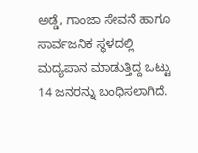ಅಡ್ಡೆ, ಗಾಂಜಾ ಸೇವನೆ ಹಾಗೂ ಸಾರ್ವಜನಿಕ ಸ್ಥಳದಲ್ಲಿ ಮದ್ಯಪಾನ ಮಾಡುತ್ತಿದ್ದ ಒಟ್ಟು 14 ಜನರನ್ನು ಬಂಧಿಸಲಾಗಿದೆ.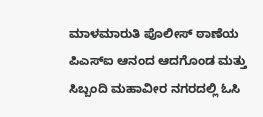ಮಾಳಮಾರುತಿ ಪೊಲೀಸ್ ಠಾಣೆಯ ಪಿಎಸ್ಐ ಆನಂದ ಆದಗೊಂಡ ಮತ್ತು ಸಿಬ್ಬಂದಿ ಮಹಾವೀರ ನಗರದಲ್ಲಿ ಓಸಿ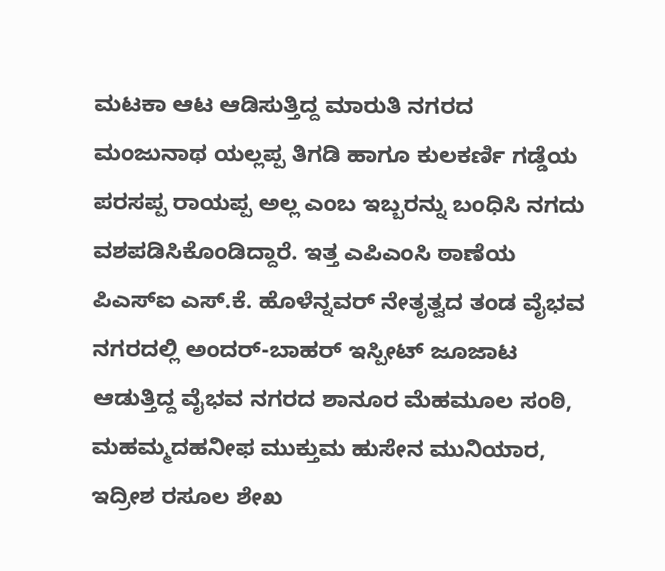ಮಟಕಾ ಆಟ ಆಡಿಸುತ್ತಿದ್ದ ಮಾರುತಿ ನಗರದ ಮಂಜುನಾಥ ಯಲ್ಲಪ್ಪ ತಿಗಡಿ ಹಾಗೂ ಕುಲಕರ್ಣಿ ಗಡ್ಡೆಯ ಪರಸಪ್ಪ ರಾಯಪ್ಪ ಅಲ್ಲ ಎಂಬ ಇಬ್ಬರನ್ನು ಬಂಧಿಸಿ ನಗದು ವಶಪಡಿಸಿಕೊಂಡಿದ್ದಾರೆ. ಇತ್ತ ಎಪಿಎಂಸಿ ಠಾಣೆಯ ಪಿಎಸ್ಐ ಎಸ್.ಕೆ. ಹೊಳೆನ್ನವರ್ ನೇತೃತ್ವದ ತಂಡ ವೈಭವ ನಗರದಲ್ಲಿ ಅಂದರ್-ಬಾಹರ್ ಇಸ್ಪೀಟ್ ಜೂಜಾಟ ಆಡುತ್ತಿದ್ದ ವೈಭವ ನಗರದ ಶಾನೂರ ಮೆಹಮೂಲ ಸಂಠಿ, ಮಹಮ್ಮದಹನೀಫ ಮುಕ್ತುಮ ಹುಸೇನ ಮುನಿಯಾರ, ಇದ್ರೀಶ ರಸೂಲ ಶೇಖ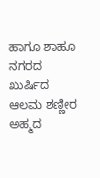ಹಾಗೂ ಶಾಹೂ ನಗರದ ಖುರ್ಷಿದ ಆಲಮ ಶಣ್ಣೀರ ಅಹ್ಮದ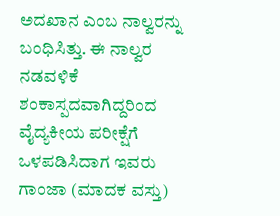ಅದಖಾನ ಎಂಬ ನಾಲ್ವರನ್ನು ಬಂಧಿಸಿತ್ತು. ಈ ನಾಲ್ವರ ನಡವಳಿಕೆ ಶಂಕಾಸ್ಪದವಾಗಿದ್ದರಿಂದ ವೈದ್ಯಕೀಯ ಪರೀಕ್ಷೆಗೆ ಒಳಪಡಿಸಿದಾಗ ಇವರು ಗಾಂಜಾ (ಮಾದಕ ವಸ್ತು)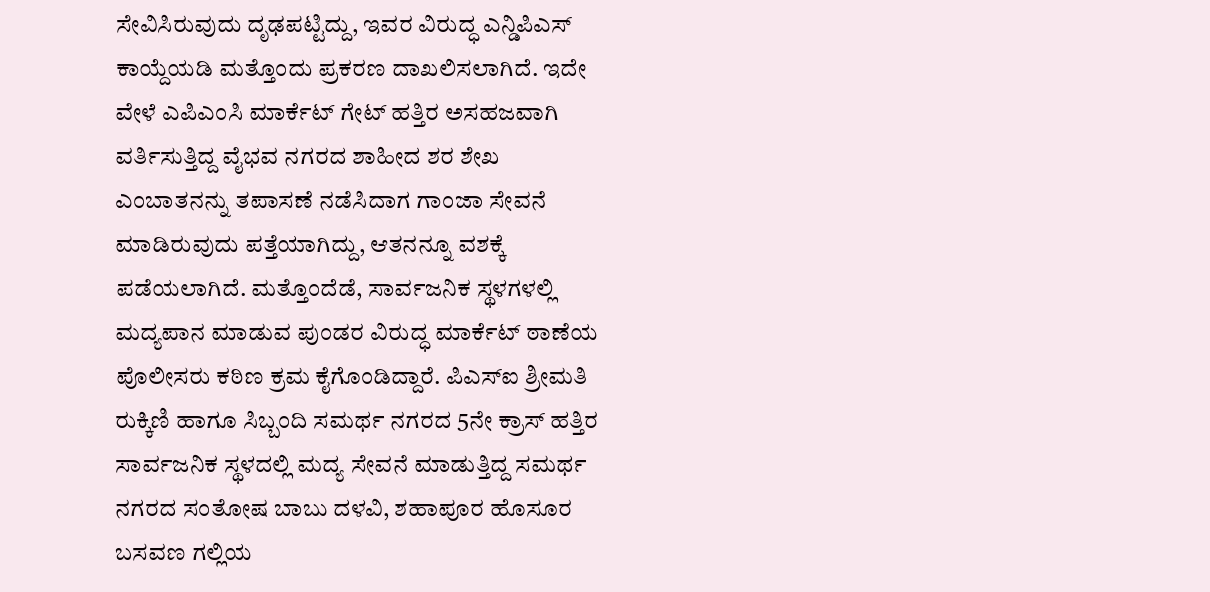ಸೇವಿಸಿರುವುದು ದೃಢಪಟ್ಟಿದ್ದು, ಇವರ ವಿರುದ್ಧ ಎನ್ಡಿಪಿಎಸ್ ಕಾಯ್ದೆಯಡಿ ಮತ್ತೊಂದು ಪ್ರಕರಣ ದಾಖಲಿಸಲಾಗಿದೆ. ಇದೇ ವೇಳೆ ಎಪಿಎಂಸಿ ಮಾರ್ಕೆಟ್ ಗೇಟ್ ಹತ್ತಿರ ಅಸಹಜವಾಗಿ ವರ್ತಿಸುತ್ತಿದ್ದ ವೈಭವ ನಗರದ ಶಾಹೀದ ಶರ ಶೇಖ ಎಂಬಾತನನ್ನು ತಪಾಸಣೆ ನಡೆಸಿದಾಗ ಗಾಂಜಾ ಸೇವನೆ ಮಾಡಿರುವುದು ಪತ್ತೆಯಾಗಿದ್ದು, ಆತನನ್ನೂ ವಶಕ್ಕೆ ಪಡೆಯಲಾಗಿದೆ. ಮತ್ತೊಂದೆಡೆ, ಸಾರ್ವಜನಿಕ ಸ್ಥಳಗಳಲ್ಲಿ ಮದ್ಯಪಾನ ಮಾಡುವ ಪುಂಡರ ವಿರುದ್ಧ ಮಾರ್ಕೆಟ್ ಠಾಣೆಯ ಪೊಲೀಸರು ಕಠಿಣ ಕ್ರಮ ಕೈಗೊಂಡಿದ್ದಾರೆ. ಪಿಎಸ್ಐ ಶ್ರೀಮತಿ ರುಕ್ಕಿಣಿ ಹಾಗೂ ಸಿಬ್ಬಂದಿ ಸಮರ್ಥ ನಗರದ 5ನೇ ಕ್ರಾಸ್ ಹತ್ತಿರ ಸಾರ್ವಜನಿಕ ಸ್ಥಳದಲ್ಲಿ ಮದ್ಯ ಸೇವನೆ ಮಾಡುತ್ತಿದ್ದ ಸಮರ್ಥ ನಗರದ ಸಂತೋಷ ಬಾಬು ದಳವಿ, ಶಹಾಪೂರ ಹೊಸೂರ ಬಸವಣ ಗಲ್ಲಿಯ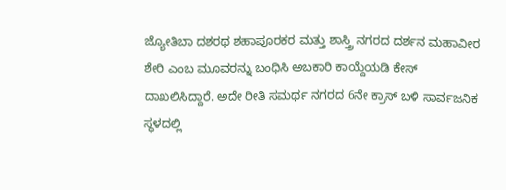ಜ್ಯೋತಿಬಾ ದಶರಥ ಶಹಾಪೂರಕರ ಮತ್ತು ಶಾಸ್ತ್ರಿ ನಗರದ ದರ್ಶನ ಮಹಾವೀರ ಶೇರಿ ಎಂಬ ಮೂವರನ್ನು ಬಂಧಿಸಿ ಅಬಕಾರಿ ಕಾಯ್ದೆಯಡಿ ಕೇಸ್ ದಾಖಲಿಸಿದ್ದಾರೆ. ಅದೇ ರೀತಿ ಸಮರ್ಥ ನಗರದ 6ನೇ ಕ್ರಾಸ್ ಬಳಿ ಸಾರ್ವಜನಿಕ ಸ್ಥಳದಲ್ಲಿ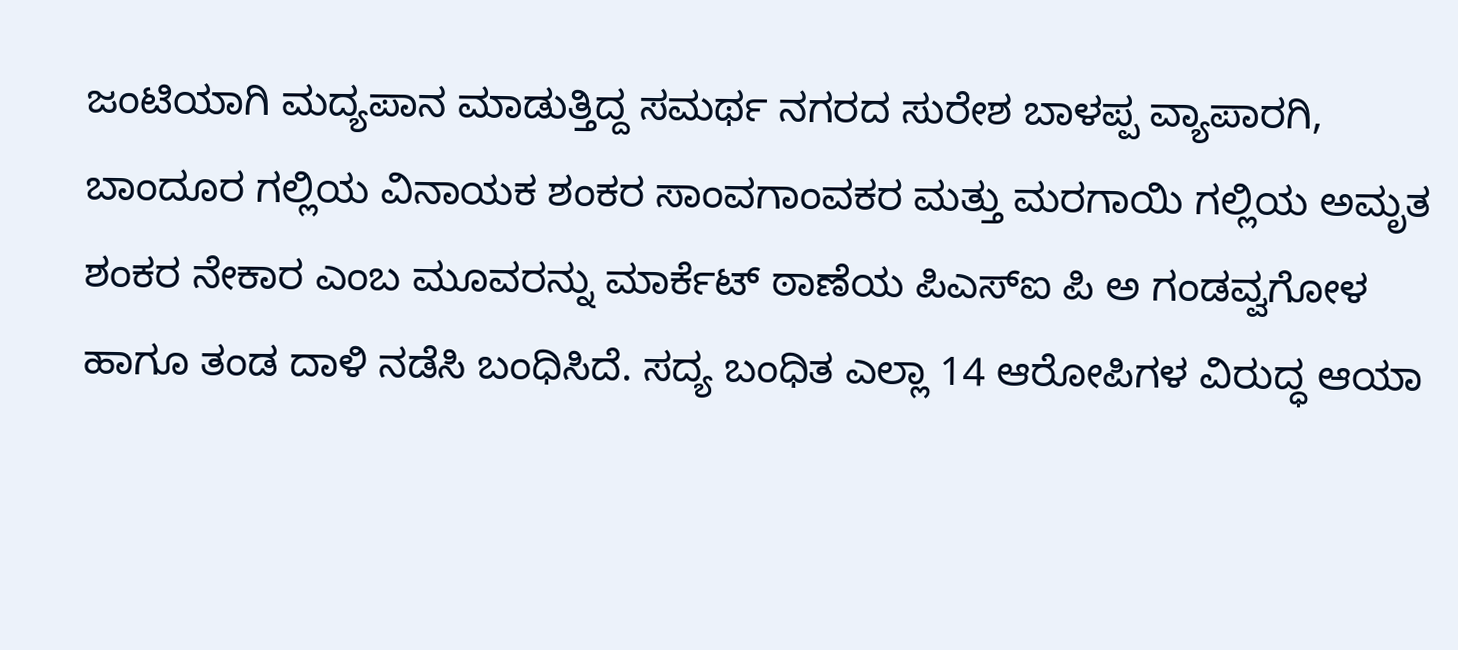ಜಂಟಿಯಾಗಿ ಮದ್ಯಪಾನ ಮಾಡುತ್ತಿದ್ದ ಸಮರ್ಥ ನಗರದ ಸುರೇಶ ಬಾಳಪ್ಪ ವ್ಯಾಪಾರಗಿ, ಬಾಂದೂರ ಗಲ್ಲಿಯ ವಿನಾಯಕ ಶಂಕರ ಸಾಂವಗಾಂವಕರ ಮತ್ತು ಮರಗಾಯಿ ಗಲ್ಲಿಯ ಅಮೃತ ಶಂಕರ ನೇಕಾರ ಎಂಬ ಮೂವರನ್ನು ಮಾರ್ಕೆಟ್ ಠಾಣೆಯ ಪಿಎಸ್ಐ ಪಿ ಅ ಗಂಡವ್ವಗೋಳ ಹಾಗೂ ತಂಡ ದಾಳಿ ನಡೆಸಿ ಬಂಧಿಸಿದೆ. ಸದ್ಯ ಬಂಧಿತ ಎಲ್ಲಾ 14 ಆರೋಪಿಗಳ ವಿರುದ್ಧ ಆಯಾ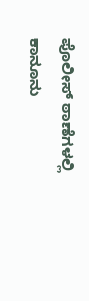ಪೊಲೀಸ್ ಠಾಣೆಗಳಲ್ಲಿ ಕಾನೂನು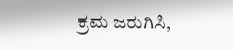ಕ್ರಮ ಜರುಗಿಸಿ,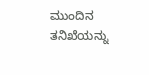ಮುಂದಿನ ತನಿಖೆಯನ್ನು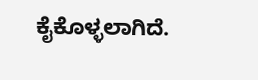ಕೈಕೊಳ್ಳಲಾಗಿದೆ.